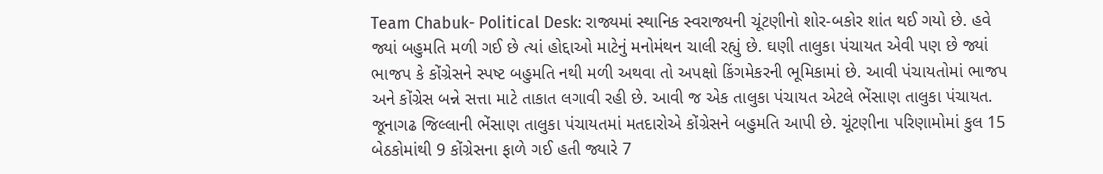Team Chabuk- Political Desk: રાજ્યમાં સ્થાનિક સ્વરાજ્યની ચૂંટણીનો શોર-બકોર શાંત થઈ ગયો છે. હવે જ્યાં બહુમતિ મળી ગઈ છે ત્યાં હોદ્દાઓ માટેનું મનોમંથન ચાલી રહ્યું છે. ઘણી તાલુકા પંચાયત એવી પણ છે જ્યાં ભાજપ કે કોંગ્રેસને સ્પષ્ટ બહુમતિ નથી મળી અથવા તો અપક્ષો કિંગમેકરની ભૂમિકામાં છે. આવી પંચાયતોમાં ભાજપ અને કોંગ્રેસ બન્ને સત્તા માટે તાકાત લગાવી રહી છે. આવી જ એક તાલુકા પંચાયત એટલે ભેંસાણ તાલુકા પંચાયત.
જૂનાગઢ જિલ્લાની ભેંસાણ તાલુકા પંચાયતમાં મતદારોએ કોંગ્રેસને બહુમતિ આપી છે. ચૂંટણીના પરિણામોમાં કુલ 15 બેઠકોમાંથી 9 કોંગ્રેસના ફાળે ગઈ હતી જ્યારે 7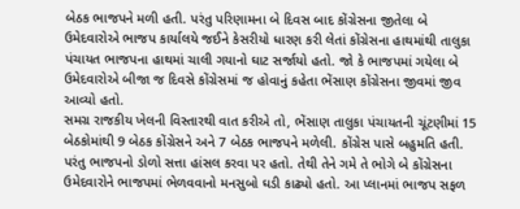બેઠક ભાજપને મળી હતી. પરંતુ પરિણામના બે દિવસ બાદ કોંગ્રેસના જીતેલા બે ઉમેદવારોએ ભાજપ કાર્યાલયે જઈને કેસરીયો ધારણ કરી લેતાં કોંગ્રેસના હાથમાંથી તાલુકા પંચાયત ભાજપના હાથમાં ચાલી ગયાનો ઘાટ સર્જાયો હતો. જો કે ભાજપમાં ગયેલા બે ઉમેદવારોએ બીજા જ દિવસે કોંગ્રેસમાં જ હોવાનું કહેતા ભેંસાણ કોંગ્રેસના જીવમાં જીવ આવ્યો હતો.
સમગ્ર રાજકીય ખેલની વિસ્તારથી વાત કરીએ તો, ભેંસાણ તાલુકા પંચાયતની ચૂંટણીમાં 15 બેઠકોમાંથી 9 બેઠક કોંગ્રેસને અને 7 બેઠક ભાજપને મળેલી. કોંગ્રેસ પાસે બહુમતિ હતી. પરંતુ ભાજપનો ડોળો સત્તા હાંસલ કરવા પર હતો. તેથી તેને ગમે તે ભોગે બે કોંગ્રેસના ઉમેદવારોને ભાજપમાં ભેળવવાનો મનસુબો ઘડી કાઢ્યો હતો. આ પ્લાનમાં ભાજપ સફળ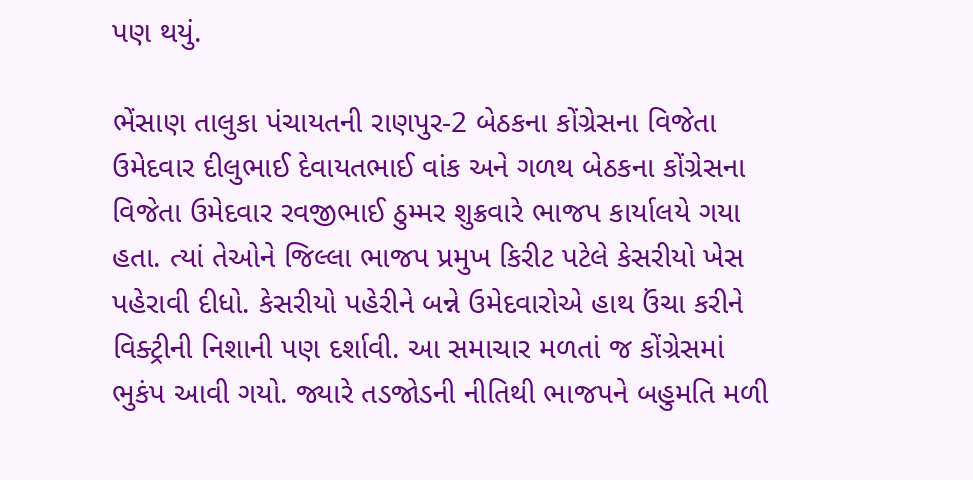પણ થયું.

ભેંસાણ તાલુકા પંચાયતની રાણપુર-2 બેઠકના કોંગ્રેસના વિજેતા ઉમેદવાર દીલુભાઈ દેવાયતભાઈ વાંક અને ગળથ બેઠકના કોંગ્રેસના વિજેતા ઉમેદવાર રવજીભાઈ ઠુમ્મર શુક્રવારે ભાજપ કાર્યાલયે ગયા હતા. ત્યાં તેઓને જિલ્લા ભાજપ પ્રમુખ કિરીટ પટેલે કેસરીયો ખેસ પહેરાવી દીધો. કેસરીયો પહેરીને બન્ને ઉમેદવારોએ હાથ ઉંચા કરીને વિક્ટ્રીની નિશાની પણ દર્શાવી. આ સમાચાર મળતાં જ કોંગ્રેસમાં ભુકંપ આવી ગયો. જ્યારે તડજોડની નીતિથી ભાજપને બહુમતિ મળી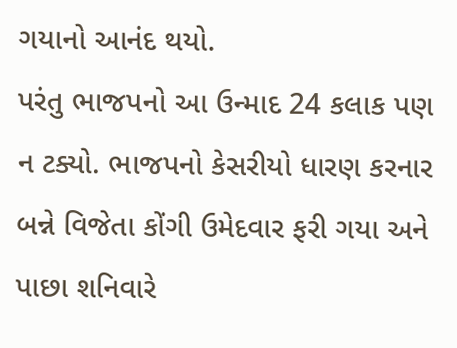ગયાનો આનંદ થયો.
પરંતુ ભાજપનો આ ઉન્માદ 24 કલાક પણ ન ટક્યો. ભાજપનો કેસરીયો ધારણ કરનાર બન્ને વિજેતા કોંગી ઉમેદવાર ફરી ગયા અને પાછા શનિવારે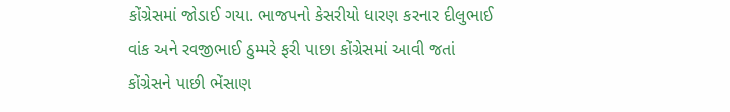કોંગ્રેસમાં જોડાઈ ગયા. ભાજપનો કેસરીયો ધારણ કરનાર દીલુભાઈ વાંક અને રવજીભાઈ ઠુમ્મરે ફરી પાછા કોંગ્રેસમાં આવી જતાં કોંગ્રેસને પાછી ભેંસાણ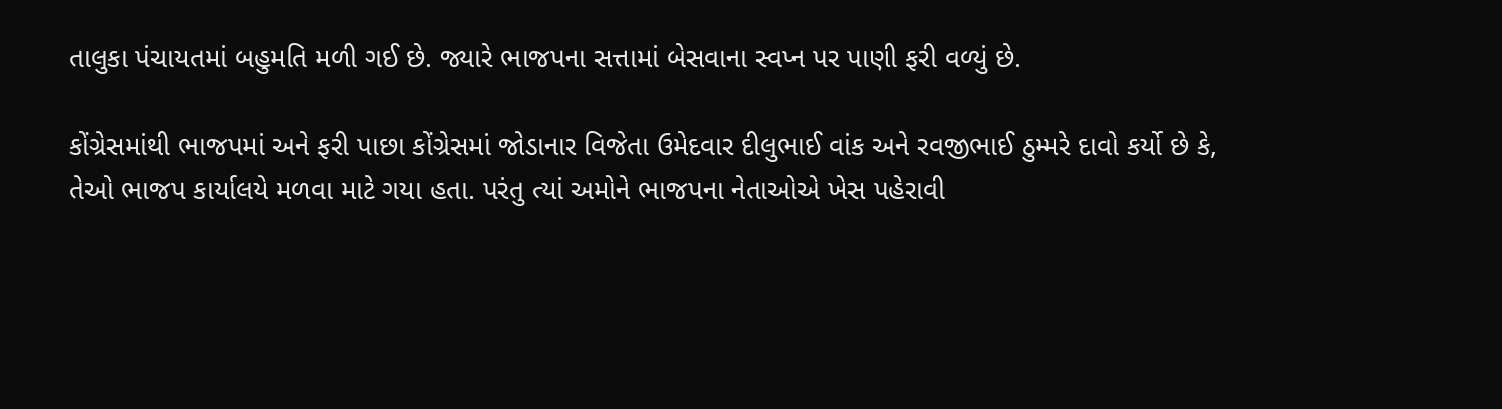તાલુકા પંચાયતમાં બહુમતિ મળી ગઈ છે. જ્યારે ભાજપના સત્તામાં બેસવાના સ્વપ્ન પર પાણી ફરી વળ્યું છે.

કોંગ્રેસમાંથી ભાજપમાં અને ફરી પાછા કોંગ્રેસમાં જોડાનાર વિજેતા ઉમેદવાર દીલુભાઈ વાંક અને રવજીભાઈ ઠુમ્મરે દાવો કર્યો છે કે, તેઓ ભાજપ કાર્યાલયે મળવા માટે ગયા હતા. પરંતુ ત્યાં અમોને ભાજપના નેતાઓએ ખેસ પહેરાવી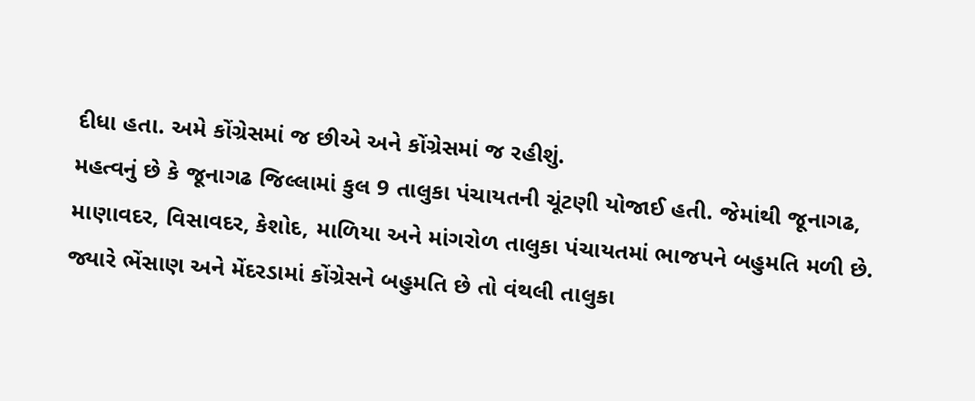દીધા હતા. અમે કોંગ્રેસમાં જ છીએ અને કોંગ્રેસમાં જ રહીશું.
મહત્વનું છે કે જૂનાગઢ જિલ્લામાં કુલ 9 તાલુકા પંચાયતની ચૂંટણી યોજાઈ હતી. જેમાંથી જૂનાગઢ, માણાવદર, વિસાવદર, કેશોદ, માળિયા અને માંગરોળ તાલુકા પંચાયતમાં ભાજપને બહુમતિ મળી છે. જ્યારે ભેંસાણ અને મેંદરડામાં કોંગ્રેસને બહુમતિ છે તો વંથલી તાલુકા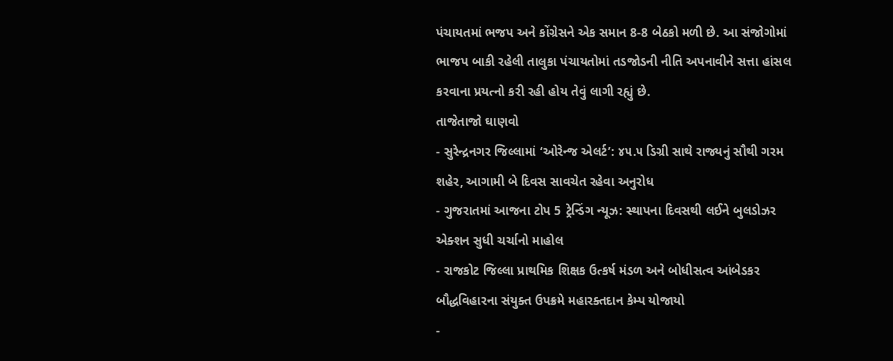પંચાયતમાં ભજપ અને કોંગ્રેસને એક સમાન 8-8 બેઠકો મળી છે. આ સંજોગોમાં ભાજપ બાકી રહેલી તાલુકા પંચાયતોમાં તડજોડની નીતિ અપનાવીને સત્તા હાંસલ કરવાના પ્રયત્નો કરી રહી હોય તેવું લાગી રહ્યું છે.
તાજેતાજો ઘાણવો
- સુરેન્દ્રનગર જિલ્લામાં ‘ઓરેન્જ એલર્ટ’: ૪૫.૫ ડિગ્રી સાથે રાજ્યનું સૌથી ગરમ શહેર, આગામી બે દિવસ સાવચેત રહેવા અનુરોધ
- ગુજરાતમાં આજના ટોપ 5 ટ્રેન્ડિંગ ન્યૂઝ: સ્થાપના દિવસથી લઈને બુલડોઝર એક્શન સુધી ચર્ચાનો માહોલ
- રાજકોટ જિલ્લા પ્રાથમિક શિક્ષક ઉત્કર્ષ મંડળ અને બોધીસત્વ આંબેડકર બૌદ્ધવિહારના સંયુક્ત ઉપક્રમે મહારક્તદાન કેમ્પ યોજાયો
-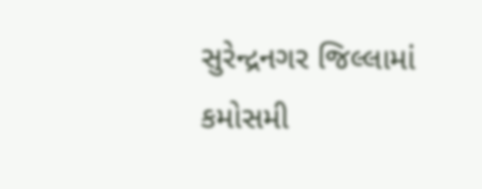સુરેન્દ્રનગર જિલ્લામાં કમોસમી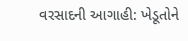વરસાદની આગાહી: ખેડૂતોને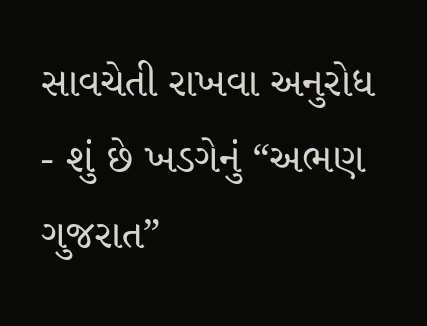સાવચેતી રાખવા અનુરોધ
- શું છે ખડગેનું “અભણ ગુજરાત”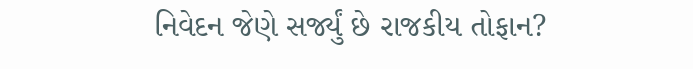નિવેદન જેણે સર્જ્યું છે રાજકીય તોફાન?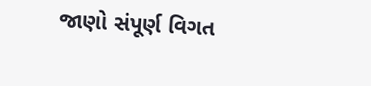જાણો સંપૂર્ણ વિગત